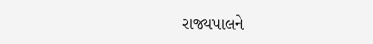રાજ્યપાલને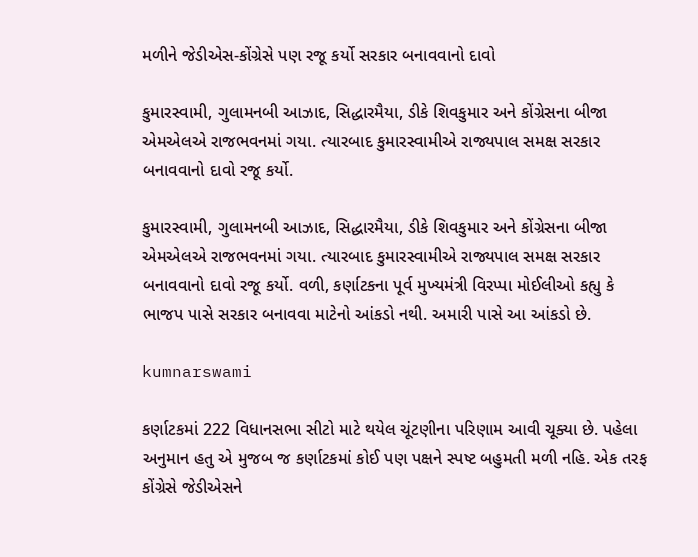મળીને જેડીએસ-કોંગ્રેસે પણ રજૂ કર્યો સરકાર બનાવવાનો દાવો

કુમારસ્વામી, ગુલામનબી આઝાદ, સિદ્ધારમૈયા, ડીકે શિવકુમાર અને કોંગ્રેસના બીજા એમએલએ રાજભવનમાં ગયા. ત્યારબાદ કુમારસ્વામીએ રાજ્યપાલ સમક્ષ સરકાર બનાવવાનો દાવો રજૂ કર્યો.

કુમારસ્વામી, ગુલામનબી આઝાદ, સિદ્ધારમૈયા, ડીકે શિવકુમાર અને કોંગ્રેસના બીજા એમએલએ રાજભવનમાં ગયા. ત્યારબાદ કુમારસ્વામીએ રાજ્યપાલ સમક્ષ સરકાર બનાવવાનો દાવો રજૂ કર્યો. વળી, કર્ણાટકના પૂર્વ મુખ્યમંત્રી વિરપ્પા મોઈલીઓ કહ્યુ કે ભાજપ પાસે સરકાર બનાવવા માટેનો આંકડો નથી. અમારી પાસે આ આંકડો છે.

kumnarswami

કર્ણાટકમાં 222 વિધાનસભા સીટો માટે થયેલ ચૂંટણીના પરિણામ આવી ચૂક્યા છે. પહેલા અનુમાન હતુ એ મુજબ જ કર્ણાટકમાં કોઈ પણ પક્ષને સ્પષ્ટ બહુમતી મળી નહિ. એક તરફ કોંગ્રેસે જેડીએસને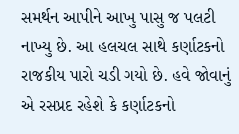સમર્થન આપીને આખુ પાસુ જ પલટી નાખ્યુ છે. આ હલચલ સાથે કર્ણાટકનો રાજકીય પારો ચડી ગયો છે. હવે જોવાનું એ રસપ્રદ રહેશે કે કર્ણાટકનો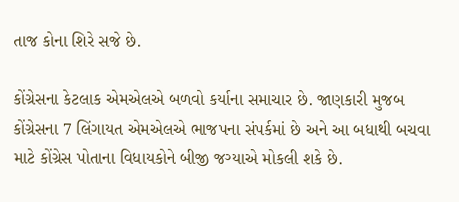તાજ કોના શિરે સજે છે.

કોંગ્રેસના કેટલાક એમએલએ બળવો કર્યાના સમાચાર છે. જાણકારી મુજબ કોંગ્રેસના 7 લિંગાયત એમએલએ ભાજપના સંપર્કમાં છે અને આ બધાથી બચવા માટે કોંગ્રેસ પોતાના વિધાયકોને બીજી જગ્યાએ મોકલી શકે છે.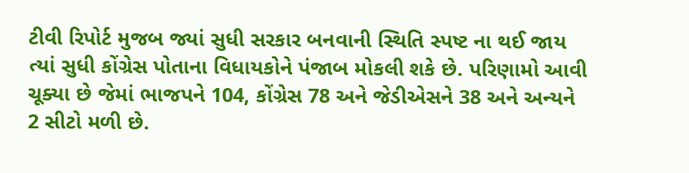ટીવી રિપોર્ટ મુજબ જ્યાં સુધી સરકાર બનવાની સ્થિતિ સ્પષ્ટ ના થઈ જાય ત્યાં સુધી કોંગ્રેસ પોતાના વિધાયકોને પંજાબ મોકલી શકે છે. પરિણામો આવી ચૂક્યા છે જેમાં ભાજપને 104, કોંગ્રેસ 78 અને જેડીએસને 38 અને અન્યને 2 સીટો મળી છે.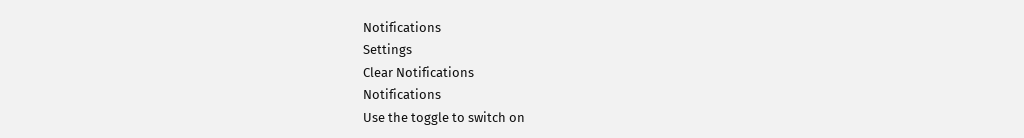Notifications
Settings
Clear Notifications
Notifications
Use the toggle to switch on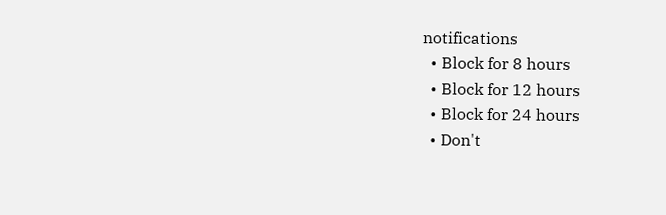notifications
  • Block for 8 hours
  • Block for 12 hours
  • Block for 24 hours
  • Don't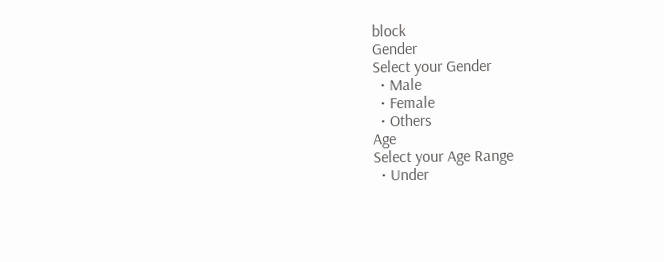block
Gender
Select your Gender
  • Male
  • Female
  • Others
Age
Select your Age Range
  • Under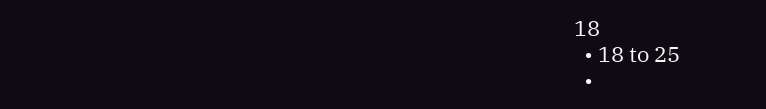18
  • 18 to 25
  •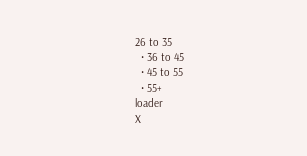26 to 35
  • 36 to 45
  • 45 to 55
  • 55+
loader
X